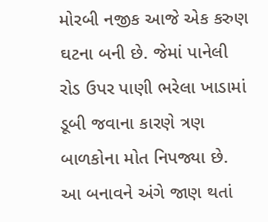મોરબી નજીક આજે એક કરુણ ઘટના બની છે. જેમાં પાનેલી રોડ ઉપર પાણી ભરેલા ખાડામાં ડૂબી જવાના કારણે ત્રણ બાળકોના મોત નિપજ્યા છે. આ બનાવને અંગે જાણ થતાં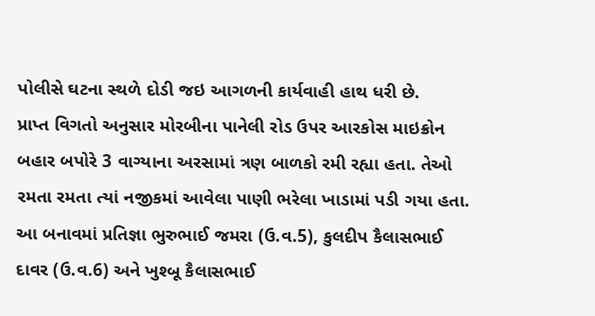પોલીસે ઘટના સ્થળે દોડી જઇ આગળની કાર્યવાહી હાથ ધરી છે.
પ્રાપ્ત વિગતો અનુસાર મોરબીના પાનેલી રોડ ઉપર આરકોસ માઇક્રોન બહાર બપોરે 3 વાગ્યાના અરસામાં ત્રણ બાળકો રમી રહ્યા હતા. તેઓ રમતા રમતા ત્યાં નજીકમાં આવેલા પાણી ભરેલા ખાડામાં પડી ગયા હતા. આ બનાવમાં પ્રતિજ્ઞા ભુરુભાઈ જમરા (ઉ.વ.5), કુલદીપ કૈલાસભાઈ દાવર (ઉ.વ.6) અને ખુશ્બૂ કૈલાસભાઈ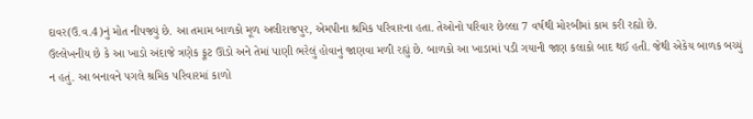દાવર(ઉ.વ.4)નું મોત નીપજ્યું છે. આ તમામ બાળકો મૂળ અલીરાજપુર, એમપીના શ્રમિક પરિવારના હતા. તેઓનો પરિવાર છેલ્લા 7 વર્ષથી મોરબીમાં કામ કરી રહ્યો છે.
ઉલ્લેખનીય છે કે આ ખાડો અંદાજે ત્રણેક ફૂટ ઊંડો અને તેમાં પાણી ભરેલું હોવાનું જાણવા મળી રહ્યું છે. બાળકો આ ખાડામાં પડી ગયાની જાણ કલાકો બાદ થઈ હતી. જેથી એકેય બાળક બચ્યું ન હતું. આ બનાવને પગલે શ્રમિક પરિવારમાં કાળો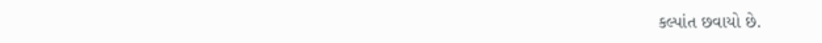કલ્પાંત છવાયો છે.